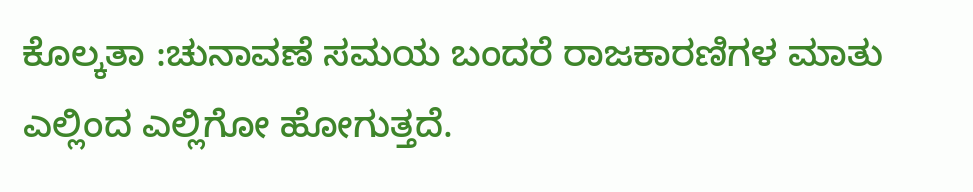ಕೊಲ್ಕತಾ :ಚುನಾವಣೆ ಸಮಯ ಬಂದರೆ ರಾಜಕಾರಣಿಗಳ ಮಾತು ಎಲ್ಲಿಂದ ಎಲ್ಲಿಗೋ ಹೋಗುತ್ತದೆ.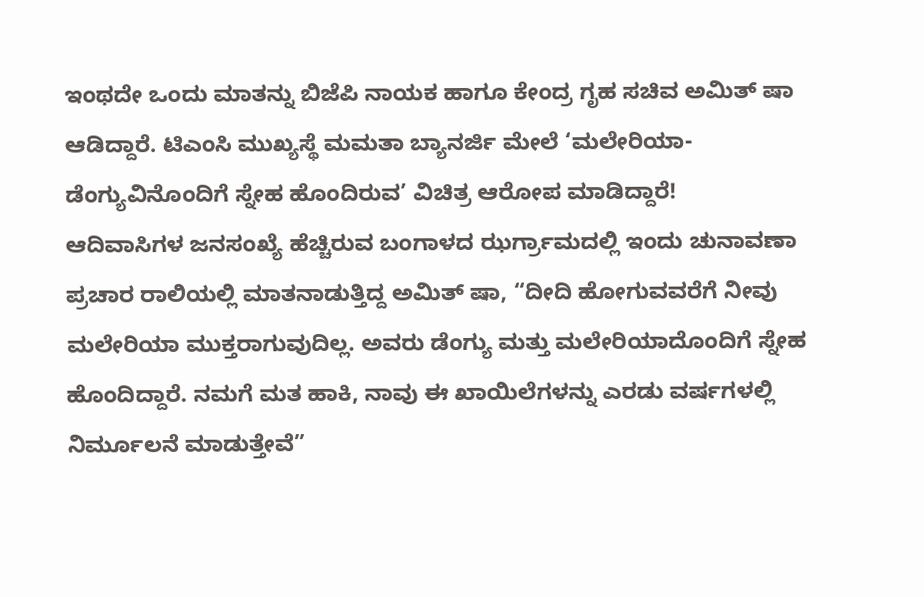ಇಂಥದೇ ಒಂದು ಮಾತನ್ನು ಬಿಜೆಪಿ ನಾಯಕ ಹಾಗೂ ಕೇಂದ್ರ ಗೃಹ ಸಚಿವ ಅಮಿತ್ ಷಾ ಆಡಿದ್ದಾರೆ. ಟಿಎಂಸಿ ಮುಖ್ಯಸ್ಥೆ ಮಮತಾ ಬ್ಯಾನರ್ಜಿ ಮೇಲೆ ‘ಮಲೇರಿಯಾ-ಡೆಂಗ್ಯುವಿನೊಂದಿಗೆ ಸ್ನೇಹ ಹೊಂದಿರುವ’ ವಿಚಿತ್ರ ಆರೋಪ ಮಾಡಿದ್ದಾರೆ!
ಆದಿವಾಸಿಗಳ ಜನಸಂಖ್ಯೆ ಹೆಚ್ಚಿರುವ ಬಂಗಾಳದ ಝರ್ಗ್ರಾಮದಲ್ಲಿ ಇಂದು ಚುನಾವಣಾ ಪ್ರಚಾರ ರಾಲಿಯಲ್ಲಿ ಮಾತನಾಡುತ್ತಿದ್ದ ಅಮಿತ್ ಷಾ, “ದೀದಿ ಹೋಗುವವರೆಗೆ ನೀವು ಮಲೇರಿಯಾ ಮುಕ್ತರಾಗುವುದಿಲ್ಲ. ಅವರು ಡೆಂಗ್ಯು ಮತ್ತು ಮಲೇರಿಯಾದೊಂದಿಗೆ ಸ್ನೇಹ ಹೊಂದಿದ್ದಾರೆ. ನಮಗೆ ಮತ ಹಾಕಿ, ನಾವು ಈ ಖಾಯಿಲೆಗಳನ್ನು ಎರಡು ವರ್ಷಗಳಲ್ಲಿ ನಿರ್ಮೂಲನೆ ಮಾಡುತ್ತೇವೆ”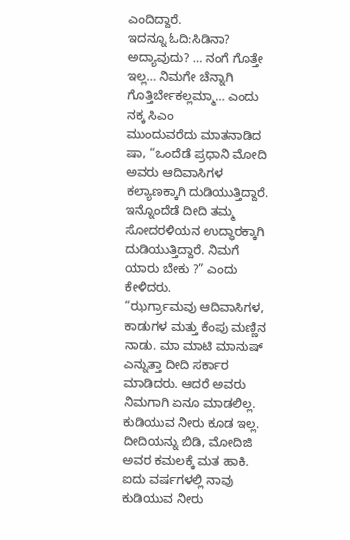ಎಂದಿದ್ದಾರೆ.
ಇದನ್ನೂ ಓದಿ:ಸಿಡಿನಾ? ಅದ್ಯಾವುದು? … ನಂಗೆ ಗೊತ್ತೇ ಇಲ್ಲ… ನಿಮಗೇ ಚೆನ್ನಾಗಿ ಗೊತ್ತಿರ್ಬೇಕಲ್ಲಮ್ಮಾ… ಎಂದು ನಕ್ಕ ಸಿಎಂ
ಮುಂದುವರೆದು ಮಾತನಾಡಿದ ಷಾ, “ಒಂದೆಡೆ ಪ್ರಧಾನಿ ಮೋದಿ ಅವರು ಆದಿವಾಸಿಗಳ ಕಲ್ಯಾಣಕ್ಕಾಗಿ ದುಡಿಯುತ್ತಿದ್ದಾರೆ. ಇನ್ನೊಂದೆಡೆ ದೀದಿ ತಮ್ಮ ಸೋದರಳಿಯನ ಉದ್ಧಾರಕ್ಕಾಗಿ ದುಡಿಯುತ್ತಿದ್ದಾರೆ. ನಿಮಗೆ ಯಾರು ಬೇಕು ?” ಎಂದು ಕೇಳಿದರು.
“ಝರ್ಗ್ರಾಮವು ಆದಿವಾಸಿಗಳ, ಕಾಡುಗಳ ಮತ್ತು ಕೆಂಪು ಮಣ್ಣಿನ ನಾಡು. ಮಾ ಮಾಟಿ ಮಾನುಷ್ ಎನ್ನುತ್ತಾ ದೀದಿ ಸರ್ಕಾರ ಮಾಡಿದರು. ಆದರೆ ಅವರು ನಿಮಗಾಗಿ ಏನೂ ಮಾಡಲಿಲ್ಲ. ಕುಡಿಯುವ ನೀರು ಕೂಡ ಇಲ್ಲ. ದೀದಿಯನ್ನು ಬಿಡಿ, ಮೋದಿಜಿ ಅವರ ಕಮಲಕ್ಕೆ ಮತ ಹಾಕಿ. ಐದು ವರ್ಷಗಳಲ್ಲಿ ನಾವು ಕುಡಿಯುವ ನೀರು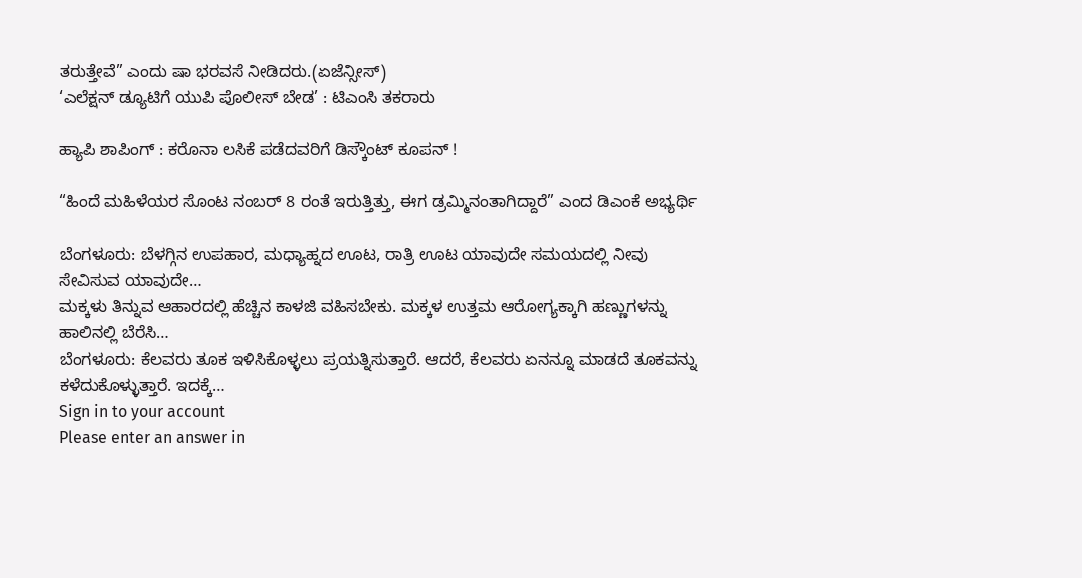ತರುತ್ತೇವೆ” ಎಂದು ಷಾ ಭರವಸೆ ನೀಡಿದರು.(ಏಜೆನ್ಸೀಸ್)
‘ಎಲೆಕ್ಷನ್ ಡ್ಯೂಟಿಗೆ ಯುಪಿ ಪೊಲೀಸ್ ಬೇಡ’ : ಟಿಎಂಸಿ ತಕರಾರು

ಹ್ಯಾಪಿ ಶಾಪಿಂಗ್ : ಕರೊನಾ ಲಸಿಕೆ ಪಡೆದವರಿಗೆ ಡಿಸ್ಕೌಂಟ್ ಕೂಪನ್ !

“ಹಿಂದೆ ಮಹಿಳೆಯರ ಸೊಂಟ ನಂಬರ್ 8 ರಂತೆ ಇರುತ್ತಿತ್ತು, ಈಗ ಡ್ರಮ್ಮಿನಂತಾಗಿದ್ದಾರೆ” ಎಂದ ಡಿಎಂಕೆ ಅಭ್ಯರ್ಥಿ

ಬೆಂಗಳೂರು: ಬೆಳಗ್ಗಿನ ಉಪಹಾರ, ಮಧ್ಯಾಹ್ನದ ಊಟ, ರಾತ್ರಿ ಊಟ ಯಾವುದೇ ಸಮಯದಲ್ಲಿ ನೀವು ಸೇವಿಸುವ ಯಾವುದೇ…
ಮಕ್ಕಳು ತಿನ್ನುವ ಆಹಾರದಲ್ಲಿ ಹೆಚ್ಚಿನ ಕಾಳಜಿ ವಹಿಸಬೇಕು. ಮಕ್ಕಳ ಉತ್ತಮ ಆರೋಗ್ಯಕ್ಕಾಗಿ ಹಣ್ಣುಗಳನ್ನು ಹಾಲಿನಲ್ಲಿ ಬೆರೆಸಿ…
ಬೆಂಗಳೂರು: ಕೆಲವರು ತೂಕ ಇಳಿಸಿಕೊಳ್ಳಲು ಪ್ರಯತ್ನಿಸುತ್ತಾರೆ. ಆದರೆ, ಕೆಲವರು ಏನನ್ನೂ ಮಾಡದೆ ತೂಕವನ್ನು ಕಳೆದುಕೊಳ್ಳುತ್ತಾರೆ. ಇದಕ್ಕೆ…
Sign in to your account
Please enter an answer in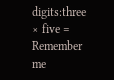digits:three × five =
Remember me